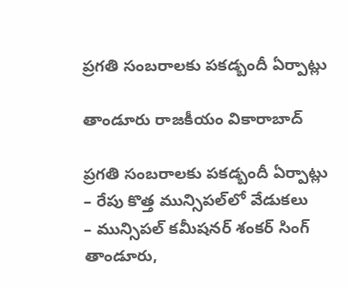ప్రగతి సంబరాలకు పకడ్బందీ ఏర్పాట్లు

తాండూరు రాజకీయం వికారాబాద్

ప్రగతి సంబరాలకు పకడ్బందీ ఏర్పాట్లు
– రేపు కొత్త మున్సిపల్‌లో వేడుకలు
– మున్సిపల్ కమీషనర్ శంకర్ సింగ్
తాండూరు,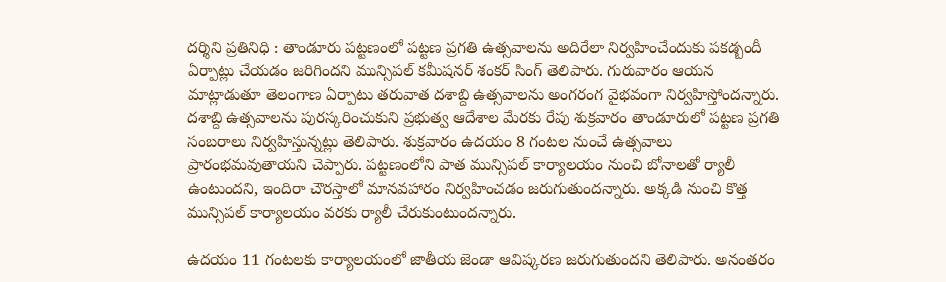దర్శిని ప్రతినిధి : తాండూరు పట్టణంలో పట్టణ ప్రగతి ఉత్సవాలను అదిరేలా నిర్వహించేందుకు పకడ్బందీ ఏర్పాట్లు చేయడం జరిగిందని మున్సిపల్ కమీషనర్ శంకర్ సింగ్ తెలిపారు. గురువారం ఆయన మాట్లాడుతూ తెలంగాణ ఏర్పాటు తరువాత దశాబ్ది ఉత్సవాలను అంగరంగ వైభవంగా నిర్వహిస్తోందన్నారు. దశాబ్ది ఉత్సవాలను పురస్కరించుకుని ప్రభుత్వ ఆదేశాల మేరకు రేపు శుక్రవారం తాండూరులో పట్టణ ప్రగతి సంబరాలు నిర్వహిస్తున్నట్లు తెలిపారు. శుక్రవారం ఉదయం 8 గంటల నుంచే ఉత్సవాలు ప్రారంభమవుతాయని చెప్పారు. పట్టణంలోని పాత మున్సిపల్ కార్యాలయం నుంచి బోనాలతో ర్యాలీ ఉంటుందని, ఇందిరా చౌరస్తాలో మానవహారం నిర్వహించడం జరుగుతుందన్నారు. అక్కడి నుంచి కొత్త మున్సిపల్ కార్యాలయం వరకు ర్యాలీ చేరుకుంటుందన్నారు.

ఉదయం 11 గంటలకు కార్యాలయంలో జాతీయ జెండా ఆవిష్కరణ జరుగుతుందని తెలిపారు. అనంతరం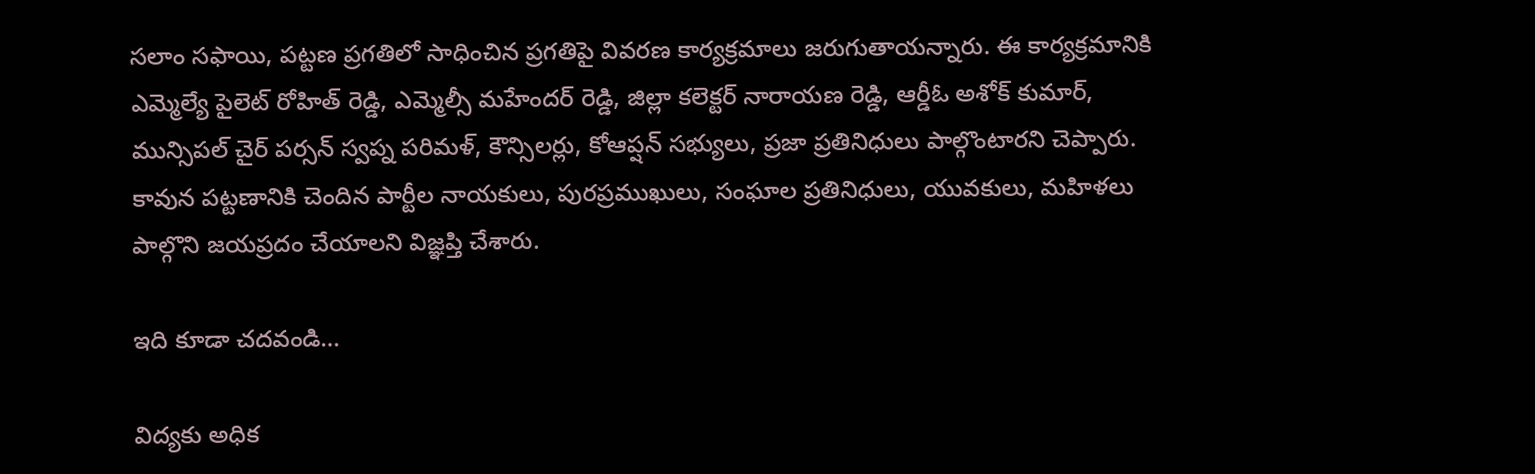సలాం సఫాయి, పట్టణ ప్రగతిలో సాధించిన ప్రగతిపై వివరణ కార్యక్రమాలు జరుగుతాయన్నారు. ఈ కార్యక్రమానికి ఎమ్మెల్యే పైలెట్ రోహిత్ రెడ్డి, ఎమ్మెల్సీ మహేందర్ రెడ్డి, జిల్లా కలెక్టర్ నారాయణ రెడ్డి, ఆర్డీఓ అశోక్ కుమార్, మున్సిపల్ చైర్ పర్సన్ స్వప్న పరిమళ్, కౌన్సిలర్లు, కోఆప్షన్ సభ్యులు, ప్రజా ప్రతినిధులు పాల్గొంటారని చెప్పారు. కావున పట్టణానికి చెందిన పార్టీల నాయకులు, పురప్రముఖులు, సంఘాల ప్రతినిధులు, యువకులు, మహిళలు పాల్గొని జయప్రదం చేయాలని విజ్ఞప్తి చేశారు.

ఇది కూడా చదవండి…

విద్యకు అధిక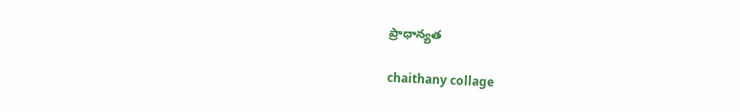ప్రాధాన్యత

chaithany collage